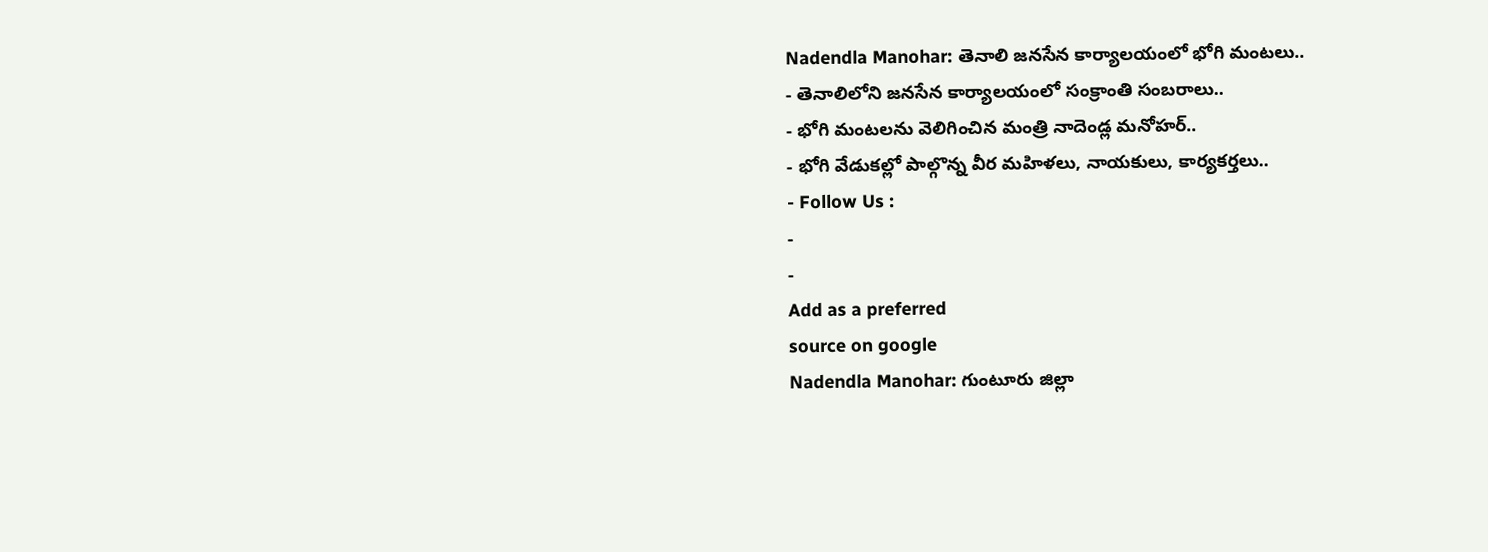Nadendla Manohar: తెనాలి జనసేన కార్యాలయంలో భోగి మంటలు..
- తెనాలిలోని జనసేన కార్యాలయంలో సంక్రాంతి సంబరాలు..
- భోగి మంటలను వెలిగించిన మంత్రి నాదెండ్ల మనోహర్..
- భోగి వేడుకల్లో పాల్గొన్న వీర మహిళలు, నాయకులు, కార్యకర్తలు..
- Follow Us :
-
-
Add as a preferred
source on google
Nadendla Manohar: గుంటూరు జిల్లా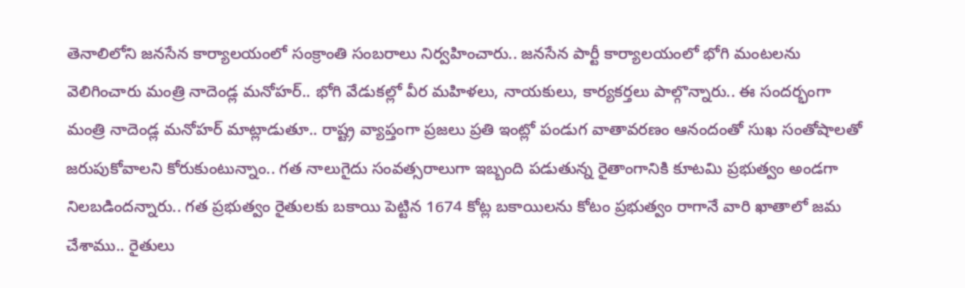తెనాలిలోని జనసేన కార్యాలయంలో సంక్రాంతి సంబరాలు నిర్వహించారు.. జనసేన పార్టీ కార్యాలయంలో భోగి మంటలను వెలిగించారు మంత్రి నాదెండ్ల మనోహర్.. భోగి వేడుకల్లో వీర మహిళలు, నాయకులు, కార్యకర్తలు పాల్గొన్నారు.. ఈ సందర్భంగా మంత్రి నాదెండ్ల మనోహర్ మాట్లాడుతూ.. రాష్ట్ర వ్యాప్తంగా ప్రజలు ప్రతి ఇంట్లో పండుగ వాతావరణం ఆనందంతో సుఖ సంతోషాలతో జరుపుకోవాలని కోరుకుంటున్నాం.. గత నాలుగైదు సంవత్సరాలుగా ఇబ్బంది పడుతున్న రైతాంగానికి కూటమి ప్రభుత్వం అండగా నిలబడిందన్నారు.. గత ప్రభుత్వం రైతులకు బకాయి పెట్టిన 1674 కోట్ల బకాయిలను కోటం ప్రభుత్వం రాగానే వారి ఖాతాలో జమ చేశాము.. రైతులు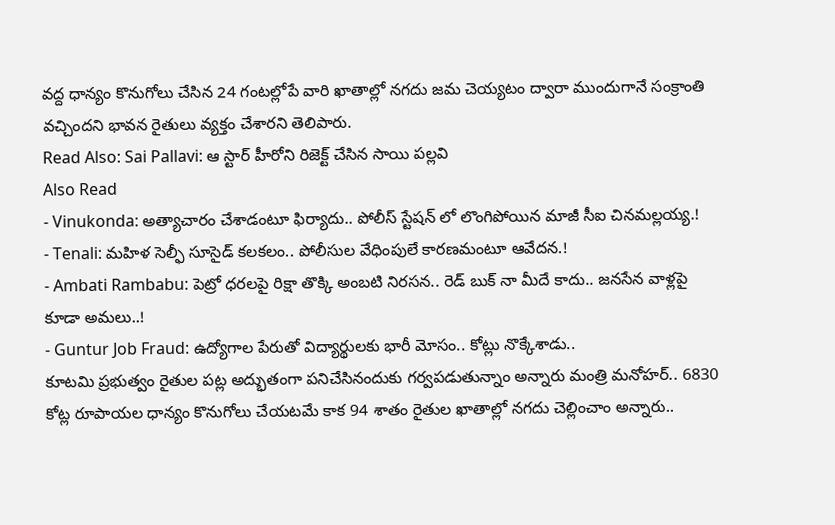వద్ద ధాన్యం కొనుగోలు చేసిన 24 గంటల్లోపే వారి ఖాతాల్లో నగదు జమ చెయ్యటం ద్వారా ముందుగానే సంక్రాంతి వచ్చిందని భావన రైతులు వ్యక్తం చేశారని తెలిపారు.
Read Also: Sai Pallavi: ఆ స్టార్ హీరోని రిజెక్ట్ చేసిన సాయి పల్లవి
Also Read
- Vinukonda: అత్యాచారం చేశాడంటూ ఫిర్యాదు.. పోలీస్ స్టేషన్ లో లొంగిపోయిన మాజీ సీఐ చినమల్లయ్య.!
- Tenali: మహిళ సెల్ఫీ సూసైడ్ కలకలం.. పోలీసుల వేధింపులే కారణమంటూ ఆవేదన.!
- Ambati Rambabu: పెట్రో ధరలపై రిక్షా తొక్కి అంబటి నిరసన.. రెడ్ బుక్ నా మీదే కాదు.. జనసేన వాళ్లపై కూడా అమలు..!
- Guntur Job Fraud: ఉద్యోగాల పేరుతో విద్యార్థులకు భారీ మోసం.. కోట్లు నొక్కేశాడు..
కూటమి ప్రభుత్వం రైతుల పట్ల అద్భుతంగా పనిచేసినందుకు గర్వపడుతున్నాం అన్నారు మంత్రి మనోహర్.. 6830 కోట్ల రూపాయల ధాన్యం కొనుగోలు చేయటమే కాక 94 శాతం రైతుల ఖాతాల్లో నగదు చెల్లించాం అన్నారు..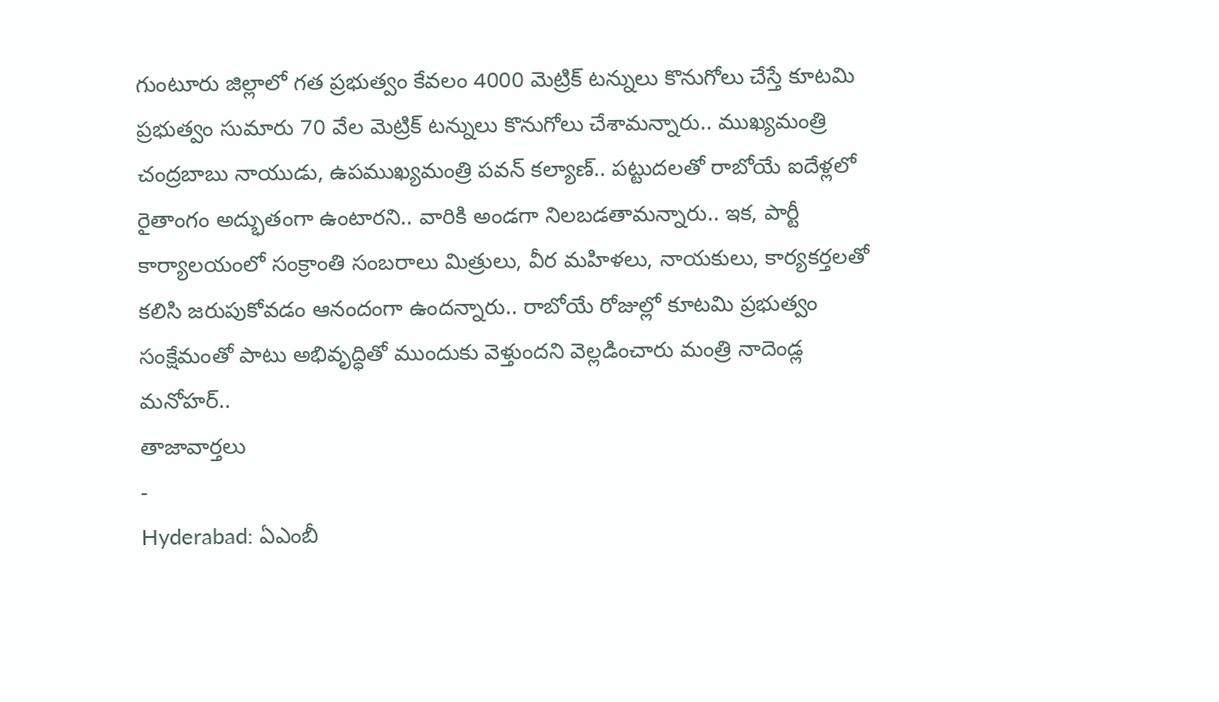గుంటూరు జిల్లాలో గత ప్రభుత్వం కేవలం 4000 మెట్రిక్ టన్నులు కొనుగోలు చేస్తే కూటమి ప్రభుత్వం సుమారు 70 వేల మెట్రిక్ టన్నులు కొనుగోలు చేశామన్నారు.. ముఖ్యమంత్రి చంద్రబాబు నాయుడు, ఉపముఖ్యమంత్రి పవన్ కల్యాణ్.. పట్టుదలతో రాబోయే ఐదేళ్లలో రైతాంగం అద్భుతంగా ఉంటారని.. వారికి అండగా నిలబడతామన్నారు.. ఇక, పార్టీ కార్యాలయంలో సంక్రాంతి సంబరాలు మిత్రులు, వీర మహిళలు, నాయకులు, కార్యకర్తలతో కలిసి జరుపుకోవడం ఆనందంగా ఉందన్నారు.. రాబోయే రోజుల్లో కూటమి ప్రభుత్వం సంక్షేమంతో పాటు అభివృద్ధితో ముందుకు వెళ్తుందని వెల్లడించారు మంత్రి నాదెండ్ల మనోహర్..
తాజావార్తలు
-
Hyderabad: ఏఎంబీ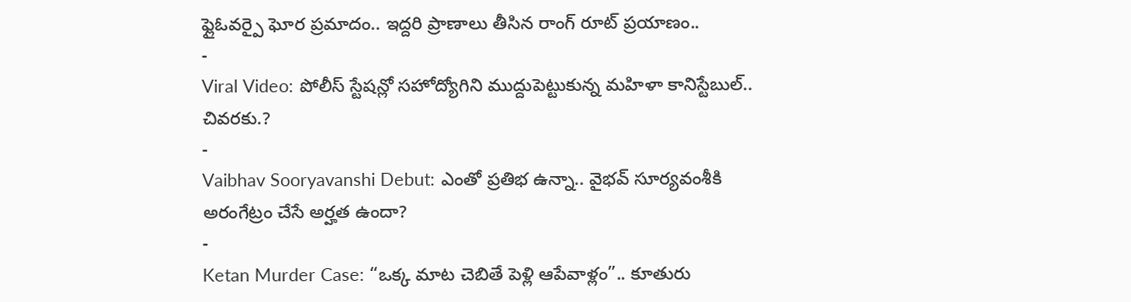ఫ్లైఓవర్పై ఘోర ప్రమాదం.. ఇద్దరి ప్రాణాలు తీసిన రాంగ్ రూట్ ప్రయాణం..
-
Viral Video: పోలీస్ స్టేషన్లో సహోద్యోగిని ముద్దుపెట్టుకున్న మహిళా కానిస్టేబుల్.. చివరకు.?
-
Vaibhav Sooryavanshi Debut: ఎంతో ప్రతిభ ఉన్నా.. వైభవ్ సూర్యవంశీకి అరంగేట్రం చేసే అర్హత ఉందా?
-
Ketan Murder Case: “ఒక్క మాట చెబితే పెళ్లి ఆపేవాళ్లం”.. కూతురు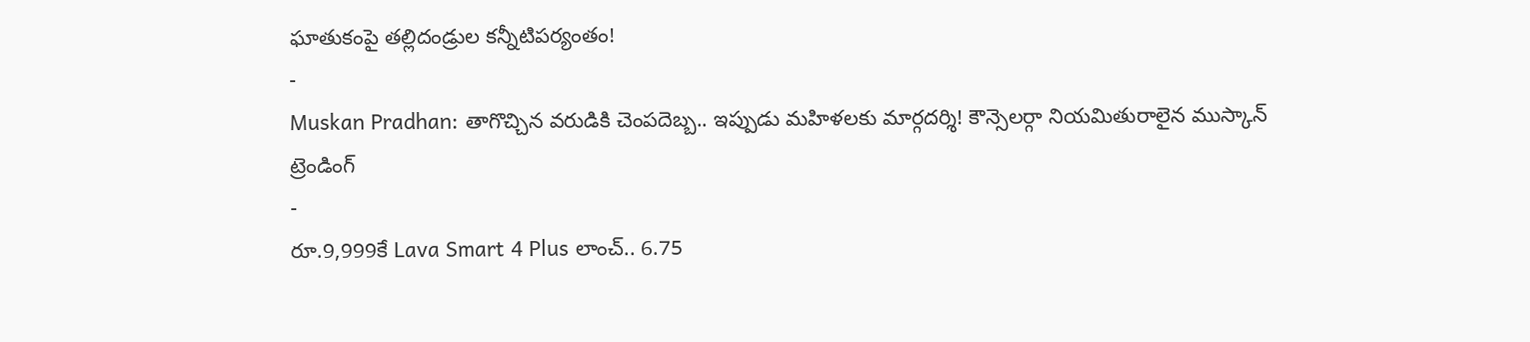ఘాతుకంపై తల్లిదండ్రుల కన్నీటిపర్యంతం!
-
Muskan Pradhan: తాగొచ్చిన వరుడికి చెంపదెబ్బ.. ఇప్పుడు మహిళలకు మార్గదర్శి! కౌన్సెలర్గా నియమితురాలైన ముస్కాన్
ట్రెండింగ్
-
రూ.9,999కే Lava Smart 4 Plus లాంచ్.. 6.75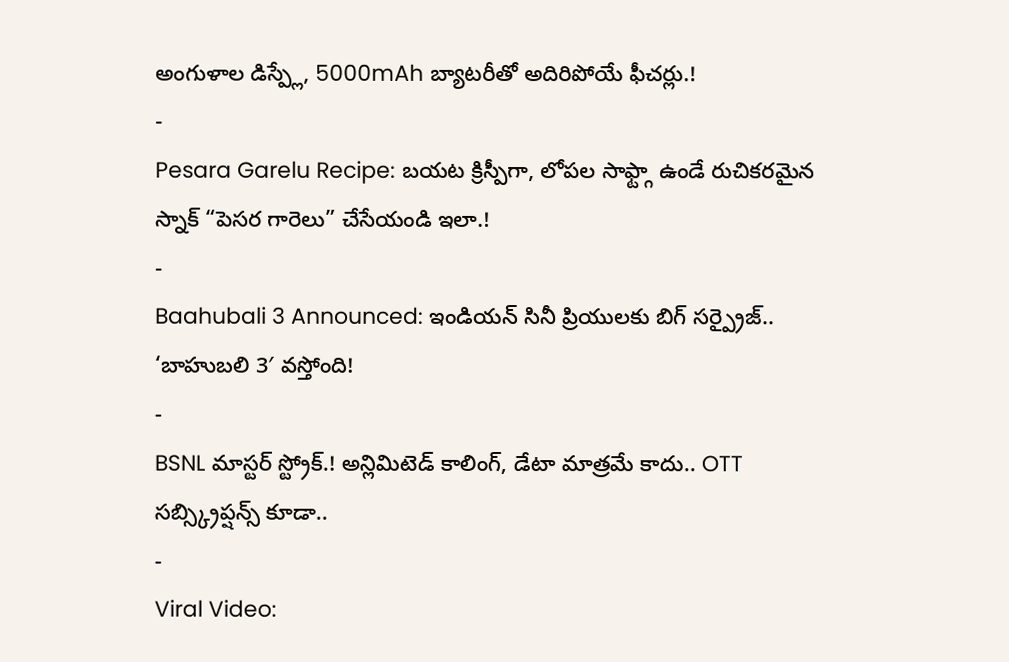అంగుళాల డిస్ప్లే, 5000mAh బ్యాటరీతో అదిరిపోయే ఫీచర్లు.!
-
Pesara Garelu Recipe: బయట క్రిస్పీగా, లోపల సాఫ్ట్గా ఉండే రుచికరమైన స్నాక్ “పెసర గారెలు” చేసేయండి ఇలా.!
-
Baahubali 3 Announced: ఇండియన్ సినీ ప్రియులకు బిగ్ సర్ప్రైజ్.. ‘బాహుబలి 3′ వస్తోంది!
-
BSNL మాస్టర్ స్ట్రోక్.! అన్లిమిటెడ్ కాలింగ్, డేటా మాత్రమే కాదు.. OTT సబ్స్క్రిప్షన్స్ కూడా..
-
Viral Video: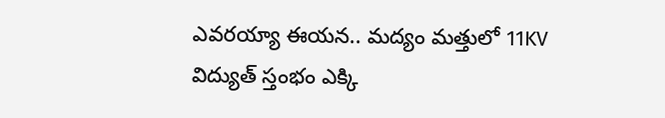ఎవరయ్యా ఈయన.. మద్యం మత్తులో 11KV విద్యుత్ స్తంభం ఎక్కి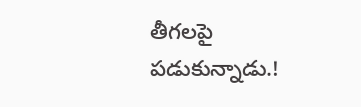తీగలపై పడుకున్నాడు.!